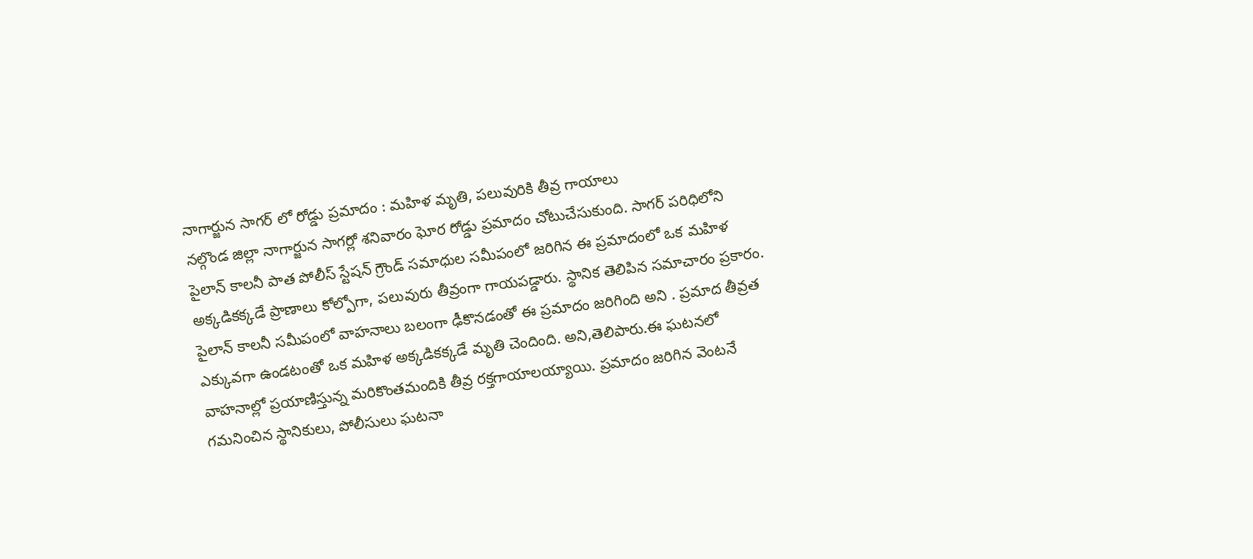నాగార్జున సాగర్ లో రోడ్డు ప్రమాదం : మహిళ మృతి, పలువురికి తీవ్ర గాయాలు
నల్గొండ జిల్లా నాగార్జున సాగర్లో శనివారం ఘోర రోడ్డు ప్రమాదం చోటుచేసుకుంది. సాగర్ పరిధిలోని పైలాన్ కాలనీ పాత పోలీస్ స్టేషన్ గ్రౌండ్ సమాధుల సమీపంలో జరిగిన ఈ ప్రమాదంలో ఒక మహిళ అక్కడికక్కడే ప్రాణాలు కోల్పోగా, పలువురు తీవ్రంగా గాయపడ్డారు. స్థానిక తెలిపిన సమాచారం ప్రకారం. పైలాన్ కాలనీ సమీపంలో వాహనాలు బలంగా ఢీకొనడంతో ఈ ప్రమాదం జరిగింది అని . ప్రమాద తీవ్రత ఎక్కువగా ఉండటంతో ఒక మహిళ అక్కడికక్కడే మృతి చెందింది. అని,తెలిపారు.ఈ ఘటనలో వాహనాల్లో ప్రయాణిస్తున్న మరికొంతమందికి తీవ్ర రక్తగాయాలయ్యాయి. ప్రమాదం జరిగిన వెంటనే గమనించిన స్థానికులు, పోలీసులు ఘటనా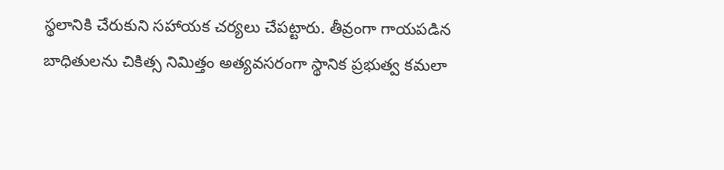స్థలానికి చేరుకుని సహాయక చర్యలు చేపట్టారు. తీవ్రంగా గాయపడిన బాధితులను చికిత్స నిమిత్తం అత్యవసరంగా స్థానిక ప్రభుత్వ కమలా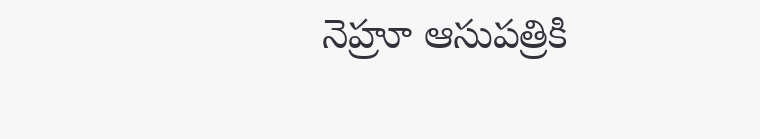నెహ్రూ ఆసుపత్రికి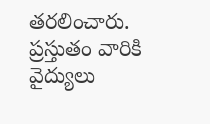తరలించారు. ప్రస్తుతం వారికి వైద్యులు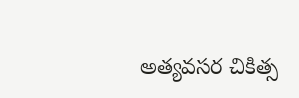అత్యవసర చికిత్స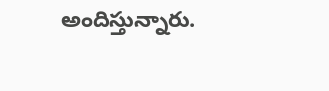అందిస్తున్నారు.